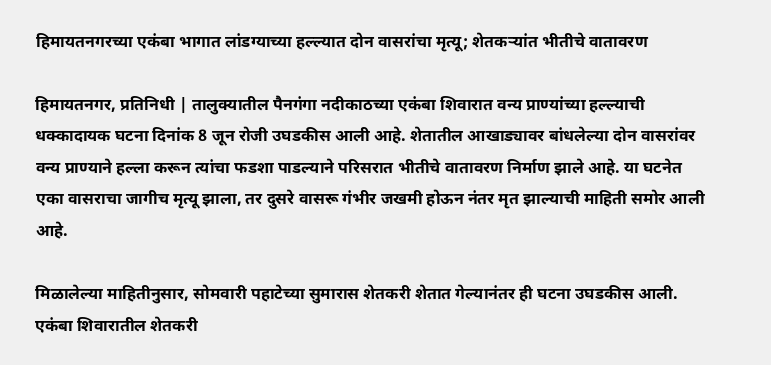हिमायतनगरच्या एकंबा भागात लांडग्याच्या हल्ल्यात दोन वासरांचा मृत्यू; शेतकऱ्यांत भीतीचे वातावरण

हिमायतनगर, प्रतिनिधी | तालुक्यातील पैनगंगा नदीकाठच्या एकंबा शिवारात वन्य प्राण्यांच्या हल्ल्याची धक्कादायक घटना दिनांक 8 जून रोजी उघडकीस आली आहे. शेतातील आखाड्यावर बांधलेल्या दोन वासरांवर वन्य प्राण्याने हल्ला करून त्यांचा फडशा पाडल्याने परिसरात भीतीचे वातावरण निर्माण झाले आहे. या घटनेत एका वासराचा जागीच मृत्यू झाला, तर दुसरे वासरू गंभीर जखमी होऊन नंतर मृत झाल्याची माहिती समोर आली आहे.

मिळालेल्या माहितीनुसार, सोमवारी पहाटेच्या सुमारास शेतकरी शेतात गेल्यानंतर ही घटना उघडकीस आली. एकंबा शिवारातील शेतकरी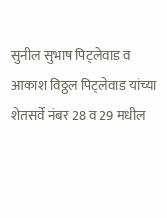सुनील सुभाष पिट्लेवाड व आकाश विठ्ठल पिट्लेवाड यांच्या शेतसर्वे नंबर 28 व 29 मधील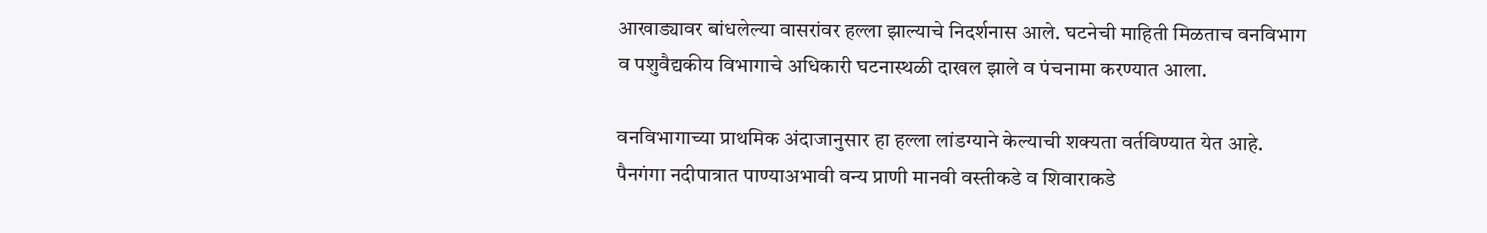आखाड्यावर बांधलेल्या वासरांवर हल्ला झाल्याचे निदर्शनास आले. घटनेची माहिती मिळताच वनविभाग व पशुवैद्यकीय विभागाचे अधिकारी घटनास्थळी दाखल झाले व पंचनामा करण्यात आला.

वनविभागाच्या प्राथमिक अंदाजानुसार हा हल्ला लांडग्याने केल्याची शक्यता वर्तविण्यात येत आहे. पैनगंगा नदीपात्रात पाण्याअभावी वन्य प्राणी मानवी वस्तीकडे व शिवाराकडे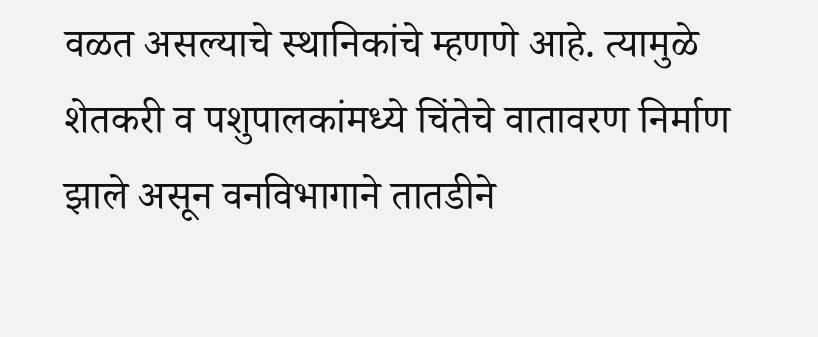वळत असल्याचे स्थानिकांचे म्हणणे आहे. त्यामुळे शेतकरी व पशुपालकांमध्ये चिंतेचे वातावरण निर्माण झाले असून वनविभागाने तातडीने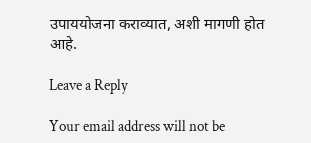उपाययोजना कराव्यात, अशी मागणी होत आहे.

Leave a Reply

Your email address will not be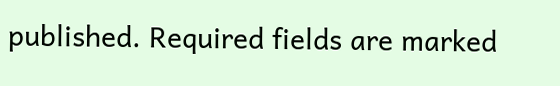published. Required fields are marked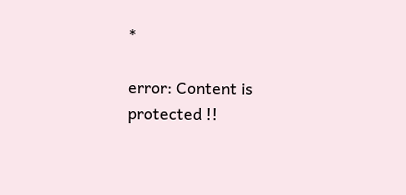*

error: Content is protected !!